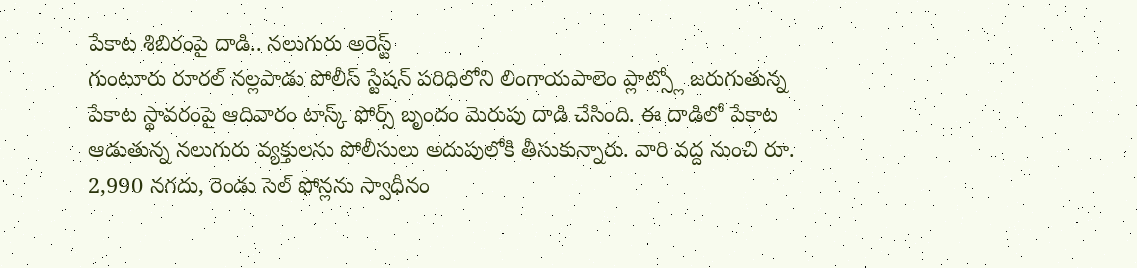పేకాట శిబిరంపై దాడి.. నలుగురు అరెస్ట్
గుంటూరు రూరల్ నల్లపాడు పోలీస్ స్టేషన్ పరిధిలోని లింగాయపాలెం ప్లాట్స్లో జరుగుతున్న పేకాట స్థావరంపై ఆదివారం టాస్క్ ఫోర్స్ బృందం మెరుపు దాడి చేసింది. ఈ దాడిలో పేకాట ఆడుతున్న నలుగురు వ్యక్తులను పోలీసులు అదుపులోకి తీసుకున్నారు. వారి వద్ద నుంచి రూ. 2,990 నగదు, రెండు సెల్ ఫోన్లను స్వాధీనం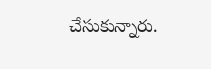చేసుకున్నారు.